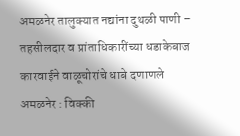अमळनेर तालुक्यात नद्यांना दुथळी पाणी – तहसीलदार व प्रांताधिकारींच्या धडाकेबाज कारवाईने वाळूचोरांचे धाबे दणाणले
अमळनेर : विक्की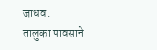जाधव.
तालुका पावसाने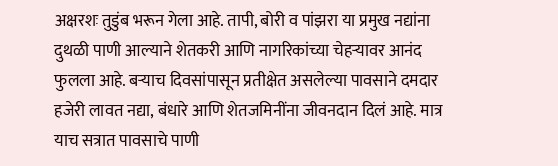अक्षरशः तुडुंब भरून गेला आहे. तापी, बोरी व पांझरा या प्रमुख नद्यांना दुथळी पाणी आल्याने शेतकरी आणि नागरिकांच्या चेहऱ्यावर आनंद फुलला आहे. बऱ्याच दिवसांपासून प्रतीक्षेत असलेल्या पावसाने दमदार हजेरी लावत नद्या, बंधारे आणि शेतजमिनींना जीवनदान दिलं आहे. मात्र याच सत्रात पावसाचे पाणी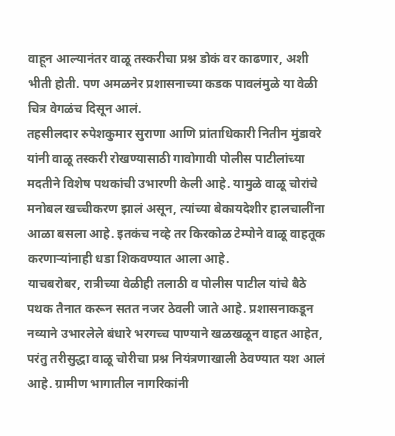वाहून आल्यानंतर वाळू तस्करीचा प्रश्न डोकं वर काढणार, अशी भीती होती. पण अमळनेर प्रशासनाच्या कडक पावलंमुळे या वेळी चित्र वेगळंच दिसून आलं.
तहसीलदार रुपेशकुमार सुराणा आणि प्रांताधिकारी नितीन मुंडावरे यांनी वाळू तस्करी रोखण्यासाठी गावोगावी पोलीस पाटीलांच्या मदतीने विशेष पथकांची उभारणी केली आहे. यामुळे वाळू चोरांचे मनोबल खच्चीकरण झालं असून, त्यांच्या बेकायदेशीर हालचालींना आळा बसला आहे. इतकंच नव्हे तर किरकोळ टेम्पोने वाळू वाहतूक करणाऱ्यांनाही धडा शिकवण्यात आला आहे.
याचबरोबर, रात्रीच्या वेळीही तलाठी व पोलीस पाटील यांचे बैठे पथक तैनात करून सतत नजर ठेवली जाते आहे. प्रशासनाकडून नव्याने उभारलेले बंधारे भरगच्च पाण्याने खळखळून वाहत आहेत, परंतु तरीसुद्धा वाळू चोरीचा प्रश्न नियंत्रणाखाली ठेवण्यात यश आलं आहे. ग्रामीण भागातील नागरिकांनी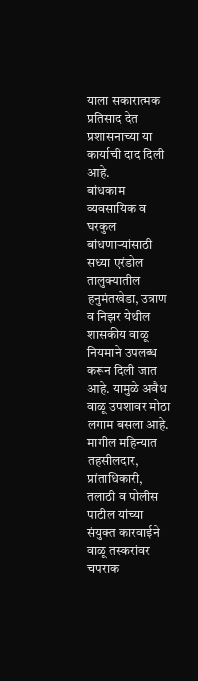याला सकारात्मक प्रतिसाद देत प्रशासनाच्या या कार्याची दाद दिली आहे.
बांधकाम व्यवसायिक व घरकुल बांधणाऱ्यांसाठी सध्या एरंडोल तालुक्यातील हनुमंतखेडा, उत्राण व निझर येथील शासकीय वाळू नियमाने उपलब्ध करून दिली जात आहे. यामुळे अवैध वाळू उपशावर मोठा लगाम बसला आहे. मागील महिन्यात तहसीलदार, प्रांताधिकारी, तलाठी व पोलीस पाटील यांच्या संयुक्त कारवाईने वाळू तस्करांवर चपराक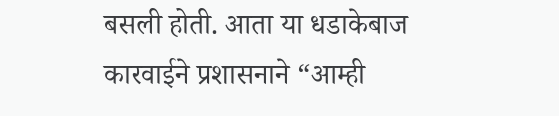बसली होती. आता या धडाकेबाज कारवाईने प्रशासनाने “आम्ही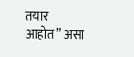तयार आहोत” असा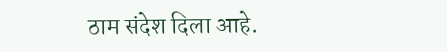ठाम संदेश दिला आहे.